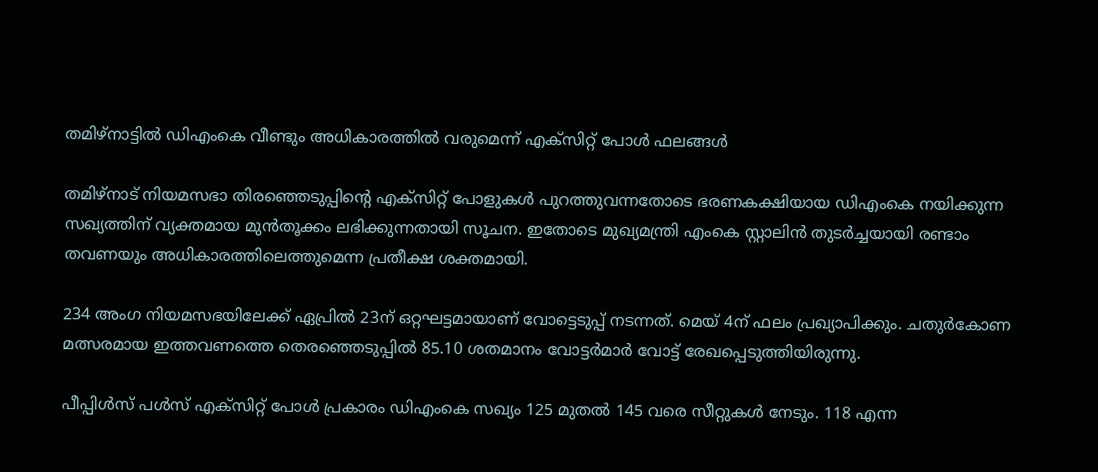തമിഴ്നാട്ടിൽ ഡിഎംകെ വീണ്ടും അധികാരത്തിൽ വരുമെന്ന് എക്‌സിറ്റ് പോൾ ഫലങ്ങൾ

തമിഴ്‌നാട് നിയമസഭാ തിരഞ്ഞെടുപ്പിന്റെ എക്‌സിറ്റ് പോളുകള്‍ പുറത്തുവന്നതോടെ ഭരണകക്ഷിയായ ഡിഎംകെ നയിക്കുന്ന സഖ്യത്തിന് വ്യക്തമായ മുന്‍തൂക്കം ലഭിക്കുന്നതായി സൂചന. ഇതോടെ മുഖ്യമന്ത്രി എംകെ സ്റ്റാലിൻ തുടര്‍ച്ചയായി രണ്ടാം തവണയും അധികാരത്തിലെത്തുമെന്ന പ്രതീക്ഷ ശക്തമായി.

234 അംഗ നിയമസഭയിലേക്ക് ഏപ്രില്‍ 23ന് ഒറ്റഘട്ടമായാണ് വോട്ടെടുപ്പ് നടന്നത്. മെയ് 4ന് ഫലം പ്രഖ്യാപിക്കും. ചതുർകോണ മത്സരമായ ഇത്തവണത്തെ തെരഞ്ഞെടുപ്പില്‍ 85.10 ശതമാനം വോട്ടര്‍മാര്‍ വോട്ട് രേഖപ്പെടുത്തിയിരുന്നു.

പീപ്പിൾസ് പൾസ് എക്‌സിറ്റ് പോള്‍ പ്രകാരം ഡിഎംകെ സഖ്യം 125 മുതല്‍ 145 വരെ സീറ്റുകള്‍ നേടും. 118 എന്ന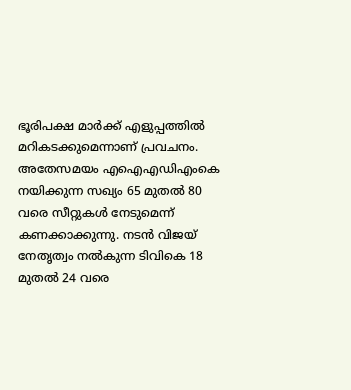ഭൂരിപക്ഷ മാര്‍ക്ക് എളുപ്പത്തില്‍ മറികടക്കുമെന്നാണ് പ്രവചനം. അതേസമയം എഐഎഡിഎംകെ നയിക്കുന്ന സഖ്യം 65 മുതല്‍ 80 വരെ സീറ്റുകള്‍ നേടുമെന്ന് കണക്കാക്കുന്നു. നടന്‍ വിജയ് നേതൃത്വം നല്‍കുന്ന ടിവികെ 18 മുതല്‍ 24 വരെ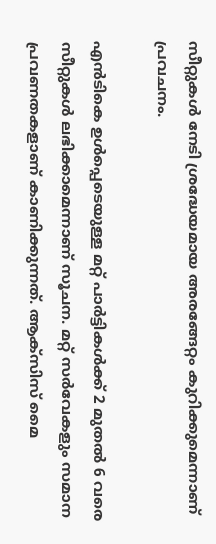സീറ്റുകള്‍ നേടി ശ്രദ്ധേയമായ അരങ്ങേറ്റം കുറിക്കുമെന്നാണ് പ്രവചനം.

എന്‍ടികെ ഉള്‍പ്പെടെയുള്ള മറ്റ് പാര്‍ട്ടികള്‍ക്ക് 2 മുതല്‍ 6 വരെ സീറ്റുകള്‍ ലഭിക്കാമെന്നാണ് സൂചന. മറ്റ് സര്‍വേകളും സമാന പ്രവണതകളാണ് കാണിക്കുന്നത്. ആക്സിസ് മൈ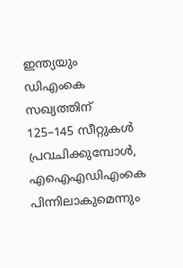ഇന്ത്യയും ഡിഎംകെ സഖ്യത്തിന് 125–145 സീറ്റുകള്‍ പ്രവചിക്കുമ്പോള്‍, എഐഎഡിഎംകെ പിന്നിലാകുമെന്നും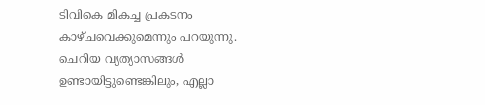ടിവികെ മികച്ച പ്രകടനം കാഴ്ചവെക്കുമെന്നും പറയുന്നു. ചെറിയ വ്യത്യാസങ്ങള്‍ ഉണ്ടായിട്ടുണ്ടെങ്കിലും, എല്ലാ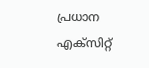പ്രധാന എക്‌സിറ്റ്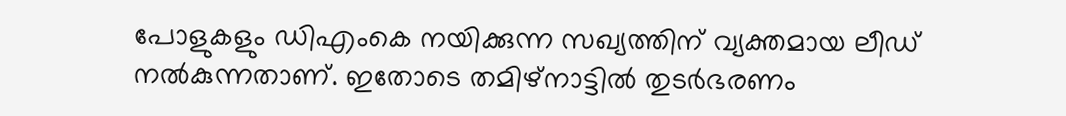പോളുകളും ഡിഎംകെ നയിക്കുന്ന സഖ്യത്തിന് വ്യക്തമായ ലീഡ് നല്‍കുന്നതാണ്. ഇതോടെ തമിഴ്നാട്ടില്‍ തുടര്‍ഭരണം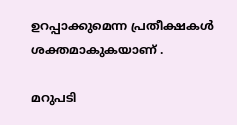ഉറപ്പാക്കുമെന്ന പ്രതീക്ഷകള്‍ ശക്തമാകുകയാണ് .

മറുപടി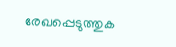രേഖപ്പെടുത്തുക